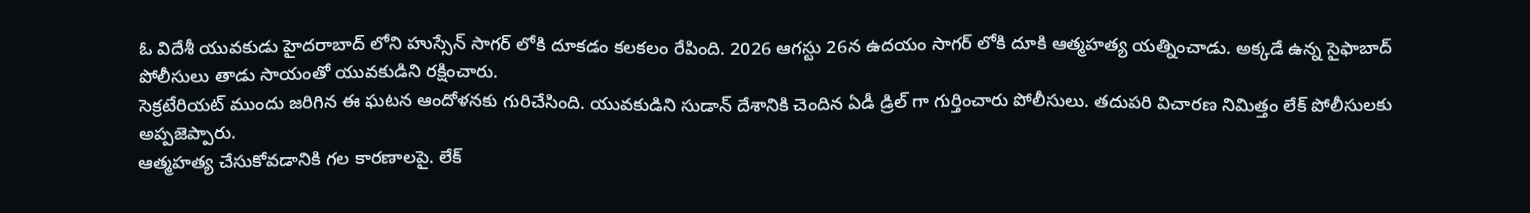ఓ విదేశీ యువకుడు హైదరాబాద్ లోని హుస్సేన్ సాగర్ లోకి దూకడం కలకలం రేపింది. 2026 ఆగస్టు 26న ఉదయం సాగర్ లోకి దూకి ఆత్మహత్య యత్నించాడు. అక్కడే ఉన్న సైఫాబాద్ పోలీసులు తాడు సాయంతో యువకుడిని రక్షించారు.
సెక్రటేరియట్ ముందు జరిగిన ఈ ఘటన ఆందోళనకు గురిచేసింది. యువకుడిని సుడాన్ దేశానికి చెందిన ఏడీ డ్రిల్ గా గుర్తించారు పోలీసులు. తదుపరి విచారణ నిమిత్తం లేక్ పోలీసులకు అప్పజెప్పారు.
ఆత్మహత్య చేసుకోవడానికి గల కారణాలపై. లేక్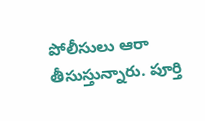పోలీసులు ఆరా తీసుస్తున్నారు. పూర్తి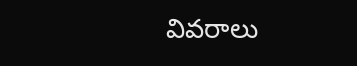వివరాలు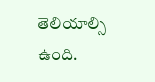తెలియాల్సి ఉంది.